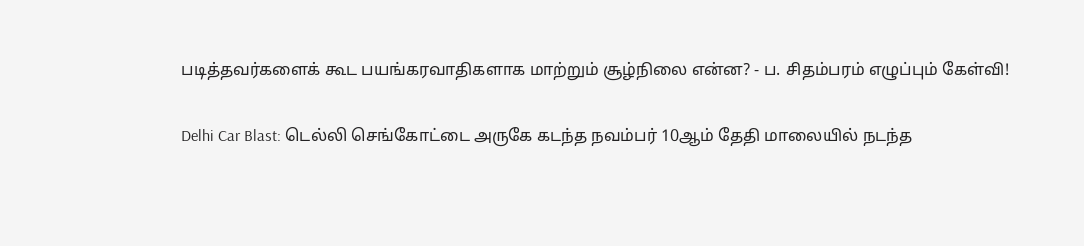படித்தவர்களைக் கூட பயங்கரவாதிகளாக மாற்றும் சூழ்நிலை என்ன? - ப. சிதம்பரம் எழுப்பும் கேள்வி!

Delhi Car Blast: டெல்லி செங்கோட்டை அருகே கடந்த நவம்பர் 10ஆம் தேதி மாலையில் நடந்த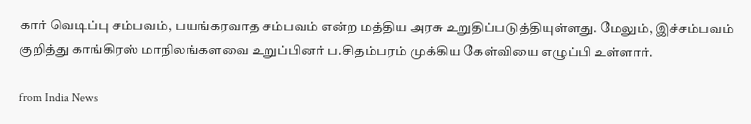கார் வெடிப்பு சம்பவம், பயங்கரவாத சம்பவம் என்ற மத்திய அரசு உறுதிப்படுத்தியுள்ளது. மேலும், இச்சம்பவம் குறித்து காங்கிரஸ் மாநிலங்களவை உறுப்பினர் ப.சிதம்பரம் முக்கிய கேள்வியை எழுப்பி உள்ளார்.

from India News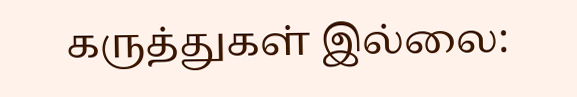கருத்துகள் இல்லை: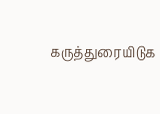கருத்துரையிடுக